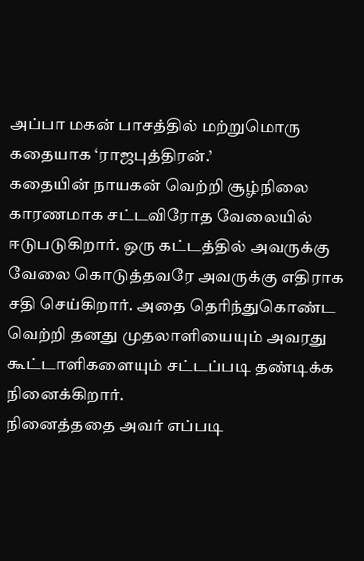அப்பா மகன் பாசத்தில் மற்றுமொரு கதையாக ‘ராஜபுத்திரன்.’
கதையின் நாயகன் வெற்றி சூழ்நிலை காரணமாக சட்டவிரோத வேலையில் ஈடுபடுகிறார். ஒரு கட்டத்தில் அவருக்கு வேலை கொடுத்தவரே அவருக்கு எதிராக சதி செய்கிறார். அதை தெரிந்துகொண்ட வெற்றி தனது முதலாளியையும் அவரது கூட்டாளிகளையும் சட்டப்படி தண்டிக்க நினைக்கிறார்.
நினைத்ததை அவர் எப்படி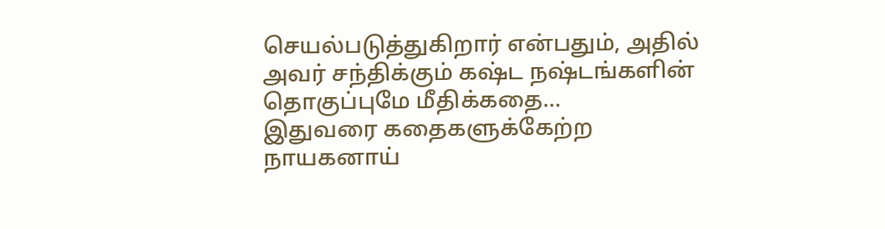செயல்படுத்துகிறார் என்பதும், அதில் அவர் சந்திக்கும் கஷ்ட நஷ்டங்களின் தொகுப்புமே மீதிக்கதை…
இதுவரை கதைகளுக்கேற்ற நாயகனாய்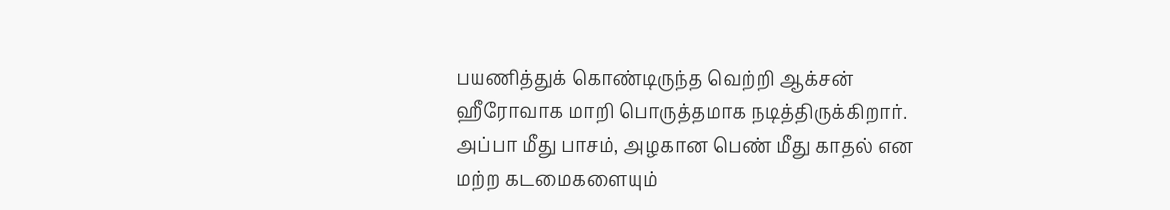பயணித்துக் கொண்டிருந்த வெற்றி ஆக்சன் ஹீரோவாக மாறி பொருத்தமாக நடித்திருக்கிறார். அப்பா மீது பாசம், அழகான பெண் மீது காதல் என மற்ற கடமைகளையும்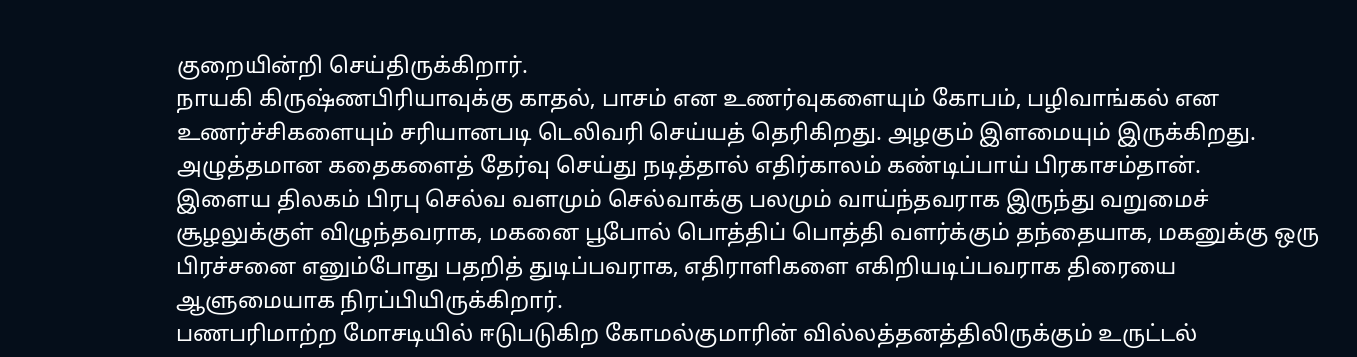குறையின்றி செய்திருக்கிறார்.
நாயகி கிருஷ்ணபிரியாவுக்கு காதல், பாசம் என உணர்வுகளையும் கோபம், பழிவாங்கல் என உணர்ச்சிகளையும் சரியானபடி டெலிவரி செய்யத் தெரிகிறது. அழகும் இளமையும் இருக்கிறது. அழுத்தமான கதைகளைத் தேர்வு செய்து நடித்தால் எதிர்காலம் கண்டிப்பாய் பிரகாசம்தான்.
இளைய திலகம் பிரபு செல்வ வளமும் செல்வாக்கு பலமும் வாய்ந்தவராக இருந்து வறுமைச் சூழலுக்குள் விழுந்தவராக, மகனை பூபோல் பொத்திப் பொத்தி வளர்க்கும் தந்தையாக, மகனுக்கு ஒரு பிரச்சனை எனும்போது பதறித் துடிப்பவராக, எதிராளிகளை எகிறியடிப்பவராக திரையை ஆளுமையாக நிரப்பியிருக்கிறார்.
பணபரிமாற்ற மோசடியில் ஈடுபடுகிற கோமல்குமாரின் வில்லத்தனத்திலிருக்கும் உருட்டல்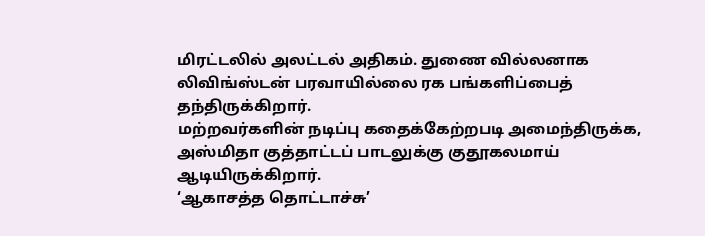மிரட்டலில் அலட்டல் அதிகம். துணை வில்லனாக லிவிங்ஸ்டன் பரவாயில்லை ரக பங்களிப்பைத் தந்திருக்கிறார்.
மற்றவர்களின் நடிப்பு கதைக்கேற்றபடி அமைந்திருக்க, அஸ்மிதா குத்தாட்டப் பாடலுக்கு குதூகலமாய் ஆடியிருக்கிறார்.
‘ஆகாசத்த தொட்டாச்சு’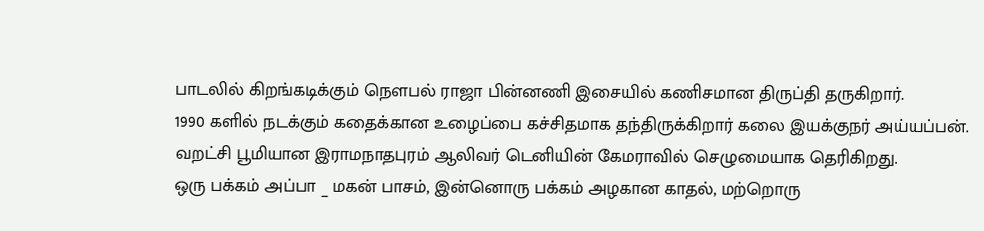பாடலில் கிறங்கடிக்கும் நெளபல் ராஜா பின்னணி இசையில் கணிசமான திருப்தி தருகிறார்.
1990 களில் நடக்கும் கதைக்கான உழைப்பை கச்சிதமாக தந்திருக்கிறார் கலை இயக்குநர் அய்யப்பன்.
வறட்சி பூமியான இராமநாதபுரம் ஆலிவர் டெனியின் கேமராவில் செழுமையாக தெரிகிறது.
ஒரு பக்கம் அப்பா _ மகன் பாசம், இன்னொரு பக்கம் அழகான காதல், மற்றொரு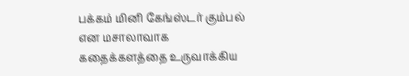பக்கம் மினி கேங்ஸ்டர் கும்பல் என மசாலாவாக கதைக்களத்தை உருவாக்கிய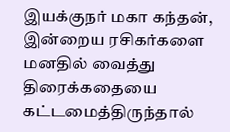இயக்குநர் மகா கந்தன், இன்றைய ரசிகர்களை மனதில் வைத்து திரைக்கதையை கட்டமைத்திருந்தால்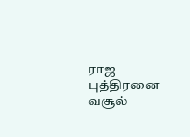ராஜ புத்திரனை வசூல்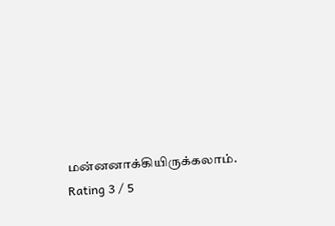மன்னனாக்கியிருக்கலாம்.
Rating 3 / 5